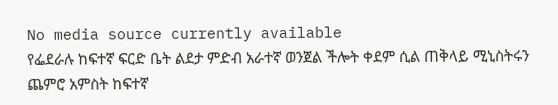No media source currently available
የፌደራሉ ከፍተኛ ፍርድ ቤት ልደታ ምድብ አራተኛ ወንጀል ችሎት ቀደም ሲል ጠቅላይ ሚኒስትሩን ጨምሮ አምስት ከፍተኛ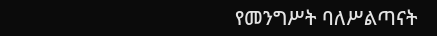የመንግሥት ባለሥልጣናት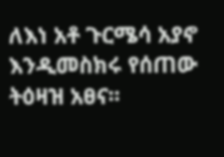ለእነ አቶ ጉርሜሳ አያኖ እንዲመስክሩ የሰጠው ትዕዛዝ አፀና፡፡